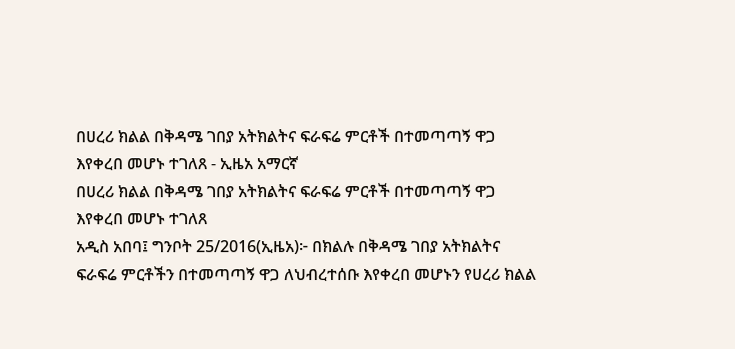በሀረሪ ክልል በቅዳሜ ገበያ አትክልትና ፍራፍሬ ምርቶች በተመጣጣኝ ዋጋ እየቀረበ መሆኑ ተገለጸ - ኢዜአ አማርኛ
በሀረሪ ክልል በቅዳሜ ገበያ አትክልትና ፍራፍሬ ምርቶች በተመጣጣኝ ዋጋ እየቀረበ መሆኑ ተገለጸ
አዲስ አበባ፤ ግንቦት 25/2016(ኢዜአ)፦ በክልሉ በቅዳሜ ገበያ አትክልትና ፍራፍሬ ምርቶችን በተመጣጣኝ ዋጋ ለህብረተሰቡ እየቀረበ መሆኑን የሀረሪ ክልል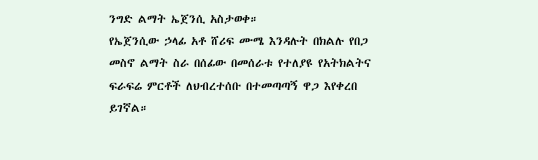ንግድ ልማት ኤጀንሲ አስታወቀ።
የኤጀንሲው ኃላፊ አቶ ሸሪፍ ሙሜ እንዳሉት በክልሉ የበጋ መስኖ ልማት ስራ በሰፊው በመሰራቱ የተለያዩ የአትክልትና ፍራፍሬ ምርቶች ለህብረተሰቡ በተመጣጣኝ ዋጋ እየቀረበ ይገኛል።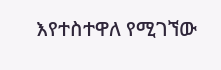እየተስተዋለ የሚገኘው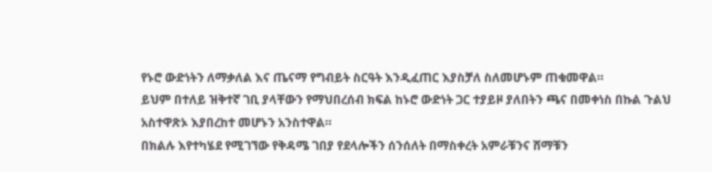የኑሮ ውድነትን ለማቃለል እና ጤናማ የግብይት ስርዓት እንዲፈጠር እያስቻለ ስለመሆኑም ጠቁመዋል።
ይህም በተለይ ዝቅተኛ ገቢ ያላቸውን የማህበረሰብ ክፍል ከኑሮ ውድነት ጋር ተያይዞ ያለበትን ጫና በመቀነስ በኩል ጉልህ አስተዋጽኦ እያበረከተ መሆኑን አንስተዋል።
በክልሉ እየተካሄደ የሚገኘው የቅዳሜ ገበያ የደላሎችን ሰንሰለት በማስቀረት አምራቹንና ሸማቹን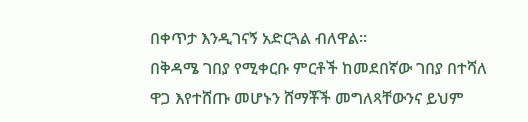በቀጥታ እንዲገናኝ አድርጓል ብለዋል።
በቅዳሜ ገበያ የሚቀርቡ ምርቶች ከመደበኛው ገበያ በተሻለ ዋጋ እየተሸጡ መሆኑን ሸማቾች መግለጻቸውንና ይህም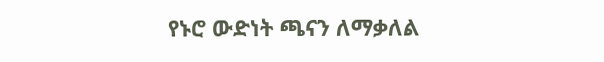የኑሮ ውድነት ጫናን ለማቃለል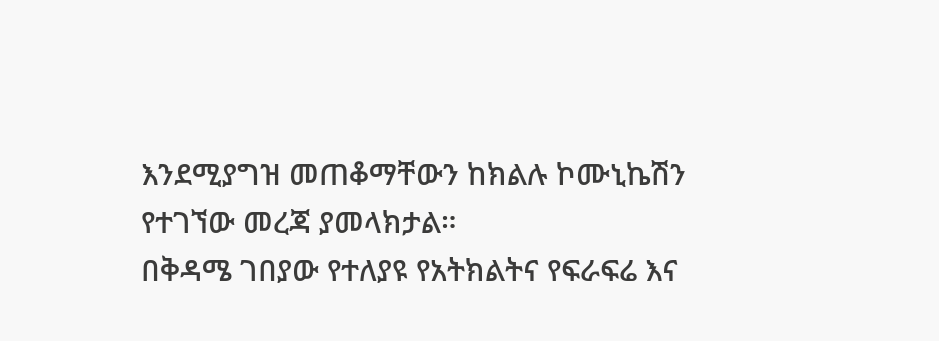እንደሚያግዝ መጠቆማቸውን ከክልሉ ኮሙኒኬሽን የተገኘው መረጃ ያመላክታል።
በቅዳሜ ገበያው የተለያዩ የአትክልትና የፍራፍሬ እና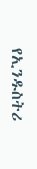የኢንዱስትሪ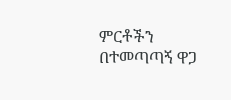ምርቶችን በተመጣጣኝ ዋጋ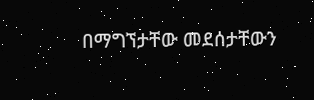በማግኘታቸው መደሰታቸውን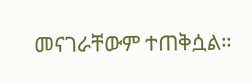መናገራቸውም ተጠቅሷል።